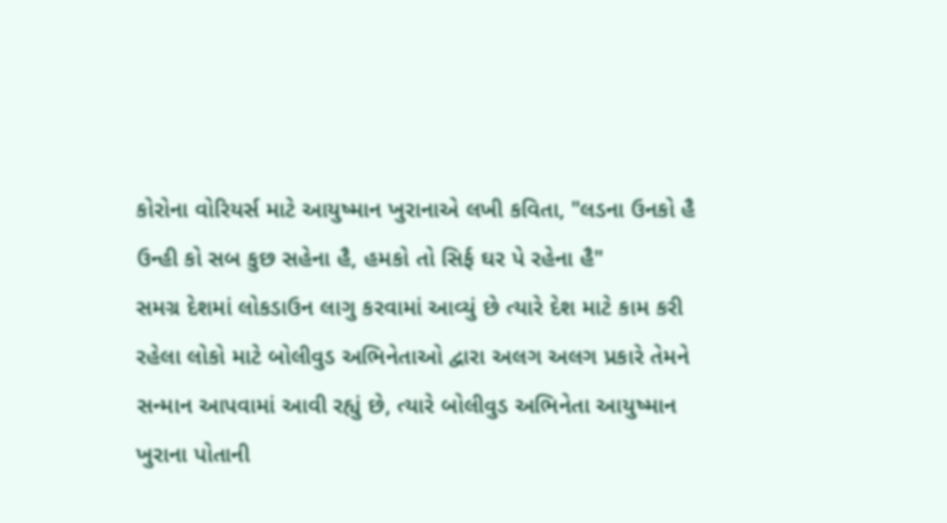કોરોના વોરિયર્સ માટે આયુષ્માન ખુરાનાએ લખી કવિતા, "લડના ઉનકો હૈ ઉન્હી કો સબ કુછ સહેના હૈ, હમકો તો સિર્ફ ઘર પે રહેના હૈ"
સમગ્ર દેશમાં લોકડાઉન લાગુ કરવામાં આવ્યું છે ત્યારે દેશ માટે કામ કરી રહેલા લોકો માટે બોલીવુડ અભિનેતાઓ દ્વારા અલગ અલગ પ્રકારે તેમને સન્માન આપવામાં આવી રહ્યું છે, ત્યારે બોલીવુડ અભિનેતા આયુષ્માન ખુરાના પોતાની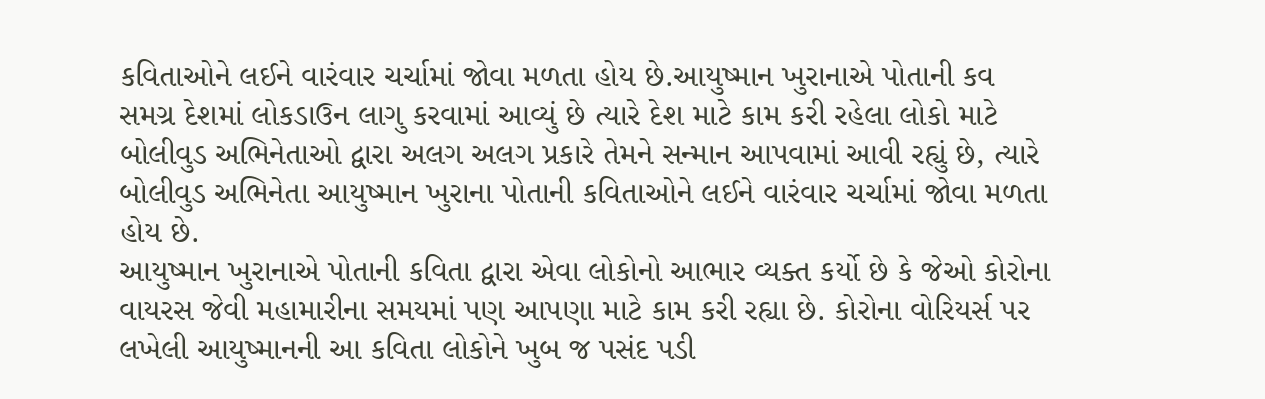કવિતાઓને લઈને વારંવાર ચર્ચામાં જોવા મળતા હોય છે.આયુષ્માન ખુરાનાએ પોતાની કવ
સમગ્ર દેશમાં લોકડાઉન લાગુ કરવામાં આવ્યું છે ત્યારે દેશ માટે કામ કરી રહેલા લોકો માટે બોલીવુડ અભિનેતાઓ દ્વારા અલગ અલગ પ્રકારે તેમને સન્માન આપવામાં આવી રહ્યું છે, ત્યારે બોલીવુડ અભિનેતા આયુષ્માન ખુરાના પોતાની કવિતાઓને લઈને વારંવાર ચર્ચામાં જોવા મળતા હોય છે.
આયુષ્માન ખુરાનાએ પોતાની કવિતા દ્વારા એવા લોકોનો આભાર વ્યક્ત કર્યો છે કે જેઓ કોરોના વાયરસ જેવી મહામારીના સમયમાં પણ આપણા માટે કામ કરી રહ્યા છે. કોરોના વોરિયર્સ પર લખેલી આયુષ્માનની આ કવિતા લોકોને ખુબ જ પસંદ પડી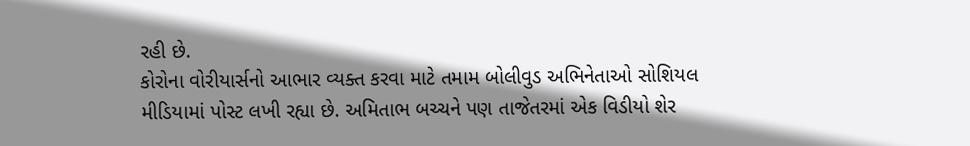રહી છે.
કોરોના વોરીયાર્સનો આભાર વ્યક્ત કરવા માટે તમામ બોલીવુડ અભિનેતાઓ સોશિયલ મીડિયામાં પોસ્ટ લખી રહ્યા છે. અમિતાભ બચ્ચને પણ તાજેતરમાં એક વિડીયો શેર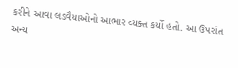કરીને આવા લડવૈયાઓનો આભાર વ્યક્ત કર્યો હતો. આ ઉપરાંત અન્ય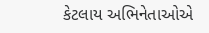કેટલાય અભિનેતાઓએ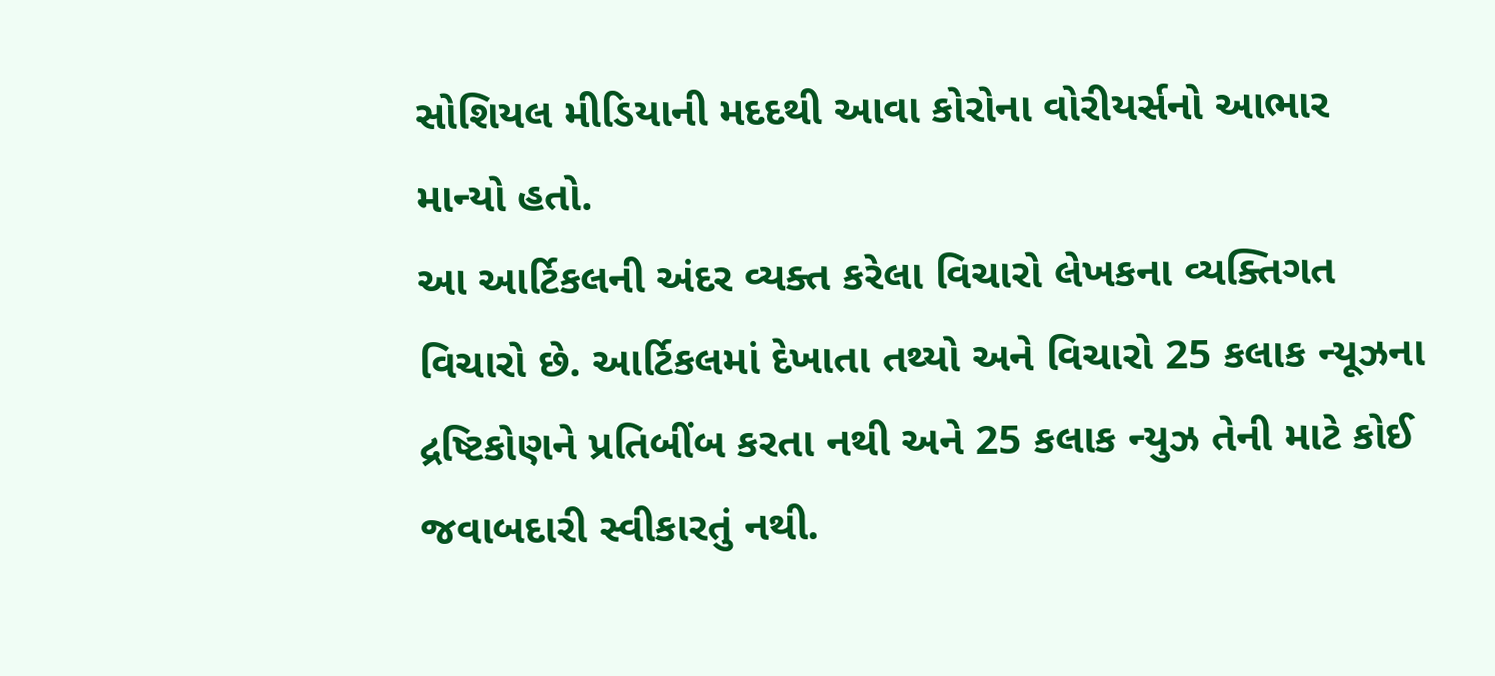સોશિયલ મીડિયાની મદદથી આવા કોરોના વોરીયર્સનો આભાર માન્યો હતો.
આ આર્ટિકલની અંદર વ્યક્ત કરેલા વિચારો લેખકના વ્યક્તિગત વિચારો છે. આર્ટિકલમાં દેખાતા તથ્યો અને વિચારો 25 કલાક ન્યૂઝના દ્રષ્ટિકોણને પ્રતિબીંબ કરતા નથી અને 25 કલાક ન્યુઝ તેની માટે કોઈ જવાબદારી સ્વીકારતું નથી.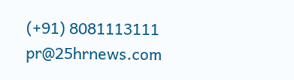(+91) 8081113111
pr@25hrnews.com